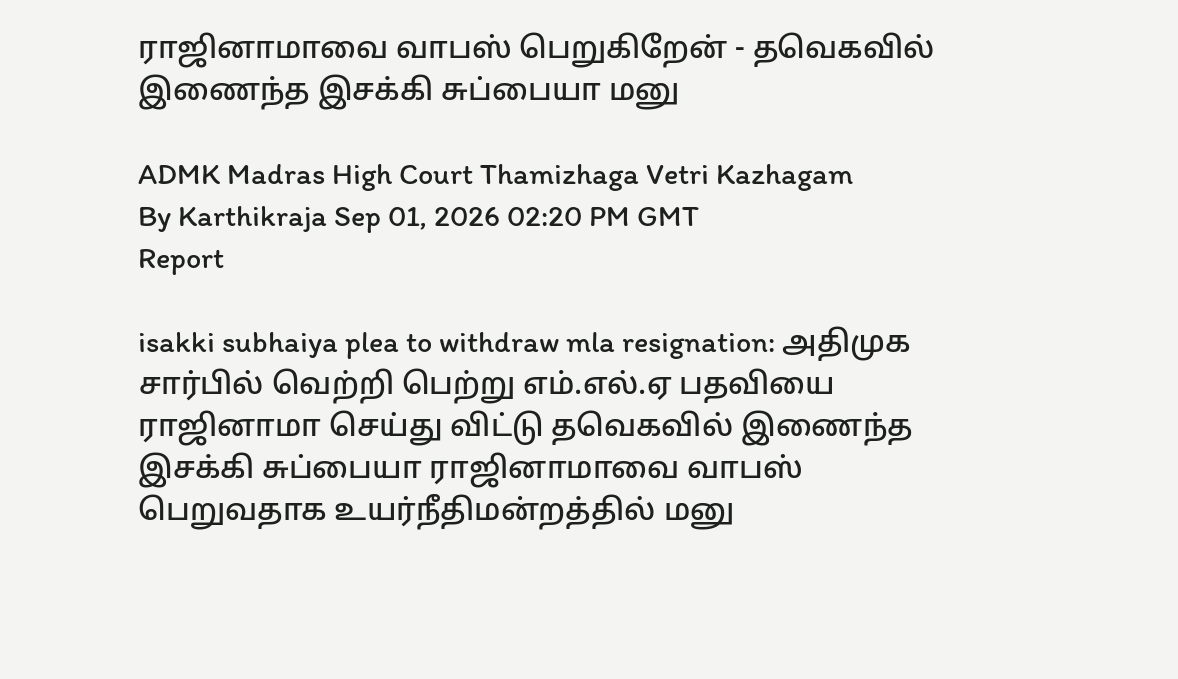ராஜினாமாவை வாபஸ் பெறுகிறேன் - தவெகவில் இணைந்த இசக்கி சுப்பையா மனு

ADMK Madras High Court Thamizhaga Vetri Kazhagam
By Karthikraja Sep 01, 2026 02:20 PM GMT
Report

isakki subhaiya plea to withdraw mla resignation: அதிமுக சார்பில் வெற்றி பெற்று எம்.எல்.ஏ பதவியை ராஜினாமா செய்து விட்டு தவெகவில் இணைந்த இசக்கி சுப்பையா ராஜினாமாவை வாபஸ் பெறுவதாக உயர்நீதிமன்றத்தில் மனு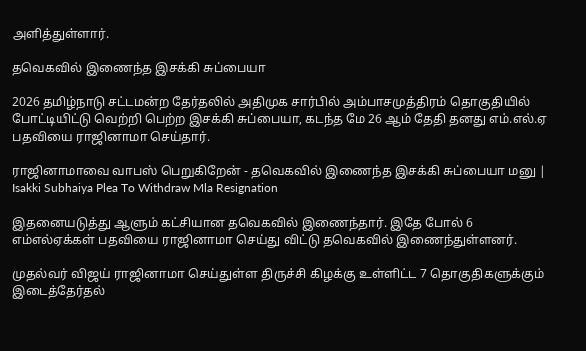அளித்துள்ளார்.

தவெகவில் இணைந்த இசக்கி சுப்பையா

2026 தமிழ்நாடு சட்டமன்ற தேர்தலில் அதிமுக சார்பில் அம்பாசமுத்திரம் தொகுதியில் போட்டியிட்டு வெற்றி பெற்ற இசக்கி சுப்பையா, கடந்த மே 26 ஆம் தேதி தனது எம்.எல்.ஏ பதவியை ராஜினாமா செய்தார்.

ராஜினாமாவை வாபஸ் பெறுகிறேன் - தவெகவில் இணைந்த இசக்கி சுப்பையா மனு | Isakki Subhaiya Plea To Withdraw Mla Resignation

இதனையடுத்து ஆளும் கட்சியான தவெகவில் இணைந்தார். இதே போல் 6 எம்எல்ஏக்கள் பதவியை ராஜினாமா செய்து விட்டு தவெகவில் இணைந்துள்ளனர்.

முதல்வர் விஜய் ராஜினாமா செய்துள்ள திருச்சி கிழக்கு உள்ளிட்ட 7 தொகுதிகளுக்கும் இடைத்தேர்தல்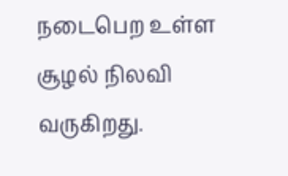நடைபெற உள்ள சூழல் நிலவி வருகிறது.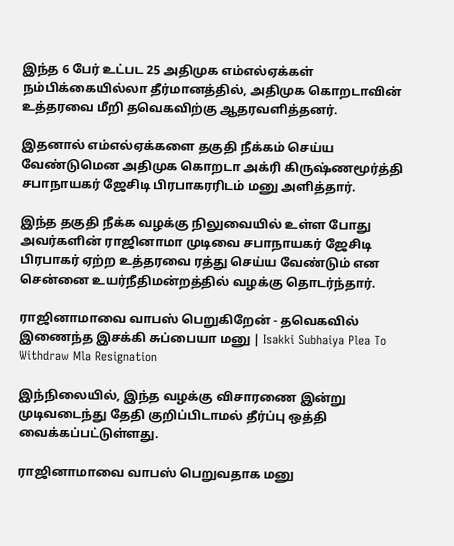இந்த 6 பேர் உட்பட 25 அதிமுக எம்எல்ஏக்கள் நம்பிக்கையில்லா தீர்மானத்தில், அதிமுக கொறடாவின் உத்தரவை மீறி தவெகவிற்கு ஆதரவளித்தனர்.

இதனால் எம்எல்ஏக்களை தகுதி நீக்கம் செய்ய வேண்டுமென அதிமுக கொறடா அக்ரி கிருஷ்ணமூர்த்தி சபாநாயகர் ஜேசிடி பிரபாகரரிடம் மனு அளித்தார்.

இந்த தகுதி நீக்க வழக்கு நிலுவையில் உள்ள போது அவர்களின் ராஜினாமா முடிவை சபாநாயகர் ஜேசிடி பிரபாகர் ஏற்ற உத்தரவை ரத்து செய்ய வேண்டும் என சென்னை உயர்நீதிமன்றத்தில் வழக்கு தொடர்ந்தார்.

ராஜினாமாவை வாபஸ் பெறுகிறேன் - தவெகவில் இணைந்த இசக்கி சுப்பையா மனு | Isakki Subhaiya Plea To Withdraw Mla Resignation

இந்நிலையில், இந்த வழக்கு விசாரணை இன்று முடிவடைந்து தேதி குறிப்பிடாமல் தீர்ப்பு ஒத்தி வைக்கப்பட்டுள்ளது.

ராஜினாமாவை வாபஸ் பெறுவதாக மனு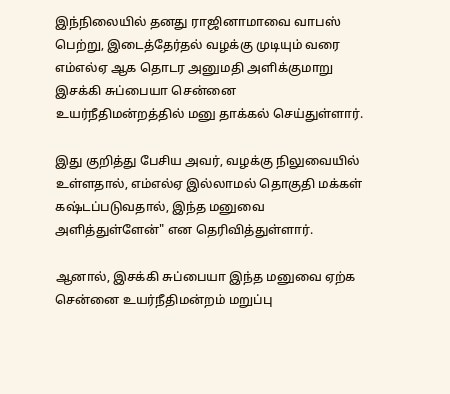இந்நிலையில் தனது ராஜினாமாவை வாபஸ் பெற்று, இடைத்தேர்தல் வழக்கு முடியும் வரை எம்எல்ஏ ஆக தொடர அனுமதி அளிக்குமாறு இசக்கி சுப்பையா சென்னை உயர்நீதிமன்றத்தில் மனு தாக்கல் செய்துள்ளார்.

இது குறித்து பேசிய அவர், வழக்கு நிலுவையில் உள்ளதால், எம்எல்ஏ இல்லாமல் தொகுதி மக்கள் கஷ்டப்படுவதால், இந்த மனுவை அளித்துள்ளேன்" என தெரிவித்துள்ளார்.

ஆனால், இசக்கி சுப்பையா இந்த மனுவை ஏற்க சென்னை உயர்நீதிமன்றம் மறுப்பு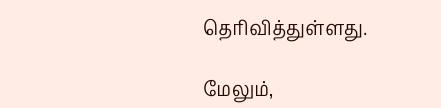தெரிவித்துள்ளது.

மேலும்,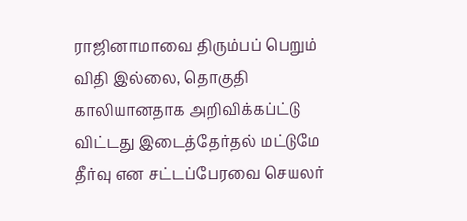ராஜினாமாவை திரும்பப் பெறும் விதி இல்லை, தொகுதி காலியானதாக அறிவிக்கப்ட்டு விட்டது இடைத்தேர்தல் மட்டுமே தீர்வு என சட்டப்பேரவை செயலர்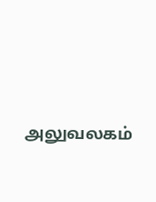அலுவலகம்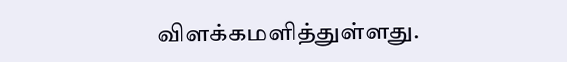விளக்கமளித்துள்ளது.